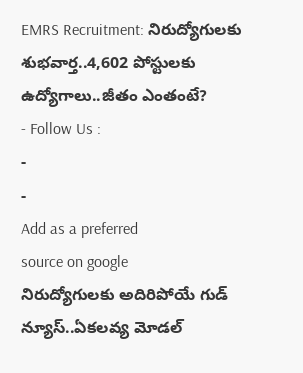EMRS Recruitment: నిరుద్యోగులకు శుభవార్త..4,602 పోస్టులకు ఉద్యోగాలు..జీతం ఎంతంటే?
- Follow Us :
-
-
Add as a preferred
source on google
నిరుద్యోగులకు అదిరిపోయే గుడ్ న్యూస్..ఏకలవ్య మోడల్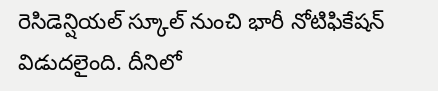రెసిడెన్షియల్ స్కూల్ నుంచి భారీ నోటిఫికేషన్ విడుదలైంది. దీనిలో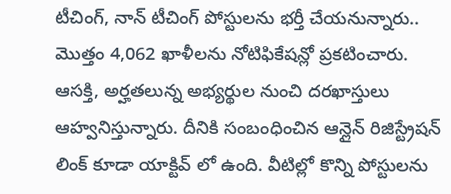టీచింగ్, నాన్ టీచింగ్ పోస్టులను భర్తీ చేయనున్నారు.. మొత్తం 4,062 ఖాళీలను నోటిఫికేషన్లో ప్రకటించారు. ఆసక్తి, అర్హతలున్న అభ్యర్థుల నుంచి దరఖాస్తులు ఆహ్వనిస్తున్నారు. దీనికి సంబంధించిన ఆన్లైన్ రిజిస్ట్రేషన్ లింక్ కూడా యాక్టివ్ లో ఉంది. వీటిల్లో కొన్ని పోస్టులను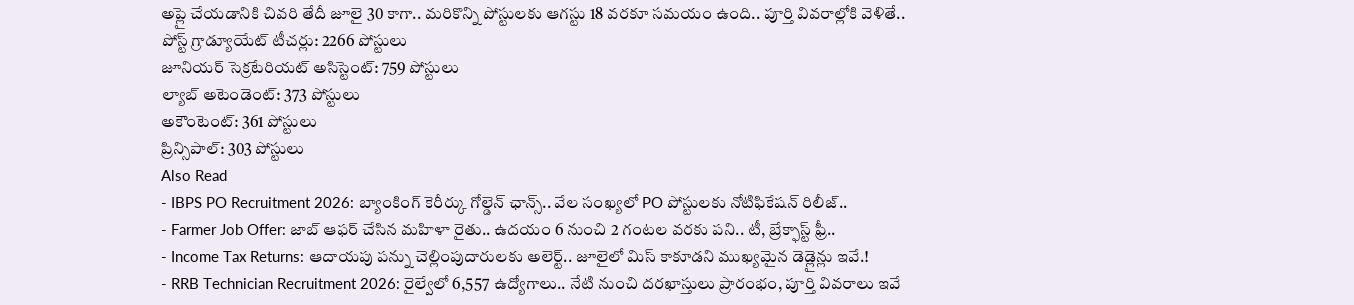అప్లై చేయడానికి చివరి తేదీ జూలై 30 కాగా.. మరికొన్ని పోస్టులకు ఆగస్టు 18 వరకూ సమయం ఉంది.. పూర్తి వివరాల్లోకి వెళితే..
పోస్ట్ గ్రాడ్యూయేట్ టీచర్లు: 2266 పోస్టులు
జూనియర్ సెక్రటేరియట్ అసిస్టెంట్: 759 పోస్టులు
ల్యాబ్ అటెండెంట్: 373 పోస్టులు
అకౌంటెంట్: 361 పోస్టులు
ప్రిన్సిపాల్: 303 పోస్టులు
Also Read
- IBPS PO Recruitment 2026: బ్యాంకింగ్ కెరీర్కు గోల్డెన్ ఛాన్స్.. వేల సంఖ్యలో PO పోస్టులకు నోటిఫికేషన్ రిలీజ్..
- Farmer Job Offer: జాబ్ ఆఫర్ చేసిన మహిళా రైతు.. ఉదయం 6 నుంచి 2 గంటల వరకు పని.. టీ, బ్రేక్ఫాస్ట్ ఫ్రీ..
- Income Tax Returns: ఆదాయపు పన్ను చెల్లింపుదారులకు అలెర్ట్.. జూలైలో మిస్ కాకూడని ముఖ్యమైన డెడ్లైన్లు ఇవే.!
- RRB Technician Recruitment 2026: రైల్వేలో 6,557 ఉద్యోగాలు.. నేటి నుంచి దరఖాస్తులు ప్రారంభం, పూర్తి వివరాలు ఇవే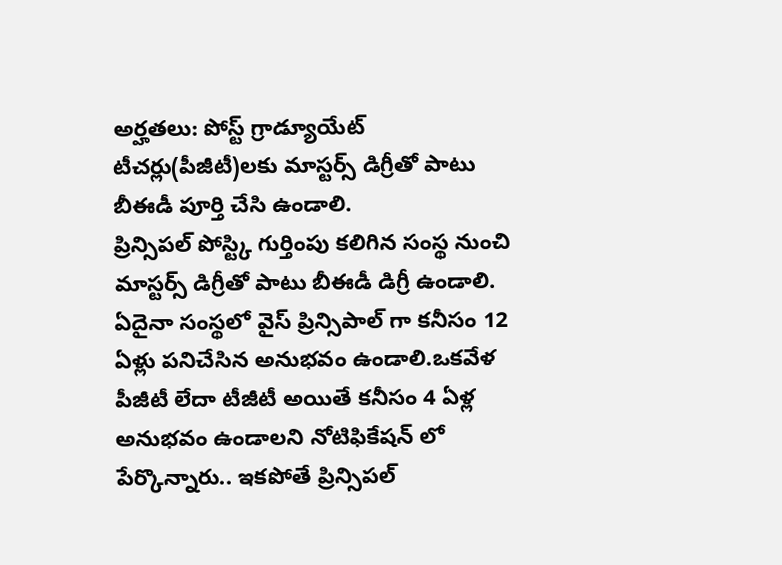అర్హతలు: పోస్ట్ గ్రాడ్యూయేట్ టీచర్లు(పీజీటీ)లకు మాస్టర్స్ డిగ్రీతో పాటు బీఈడీ పూర్తి చేసి ఉండాలి.
ప్రిన్సిపల్ పోస్ట్కి గుర్తింపు కలిగిన సంస్థ నుంచి మాస్టర్స్ డిగ్రీతో పాటు బీఈడీ డిగ్రీ ఉండాలి. ఏదైనా సంస్థలో వైస్ ప్రిన్సిపాల్ గా కనీసం 12 ఏళ్లు పనిచేసిన అనుభవం ఉండాలి.ఒకవేళ పీజీటీ లేదా టీజీటీ అయితే కనీసం 4 ఏళ్ల అనుభవం ఉండాలని నోటిఫికేషన్ లో పేర్కొన్నారు.. ఇకపోతే ప్రిన్సిపల్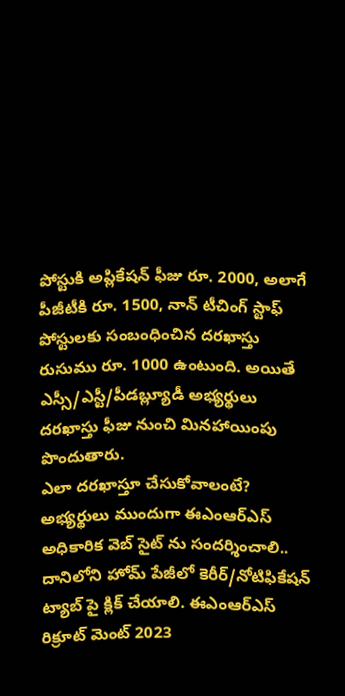పోస్టుకి అప్లికేషన్ ఫీజు రూ. 2000, అలాగే పీజీటీకి రూ. 1500, నాన్ టీచింగ్ స్టాఫ్ పోస్టులకు సంబంధించిన దరఖాస్తు రుసుము రూ. 1000 ఉంటుంది. అయితే ఎస్సీ/ఎస్టీ/పీడబ్ల్యూడీ అభ్యర్థులు దరఖాస్తు ఫీజు నుంచి మినహాయింపు పొందుతారు.
ఎలా దరఖాస్తూ చేసుకోవాలంటే?
అభ్యర్థులు ముందుగా ఈఎంఆర్ఎస్ అధికారిక వెబ్ సైట్ ను సందర్శించాలి.. దానిలోని హోమ్ పేజీలో కెరీర్/నోటిఫికేషన్ ట్యాబ్ పై క్లిక్ చేయాలి. ఈఎంఆర్ఎస్ రిక్రూట్ మెంట్ 2023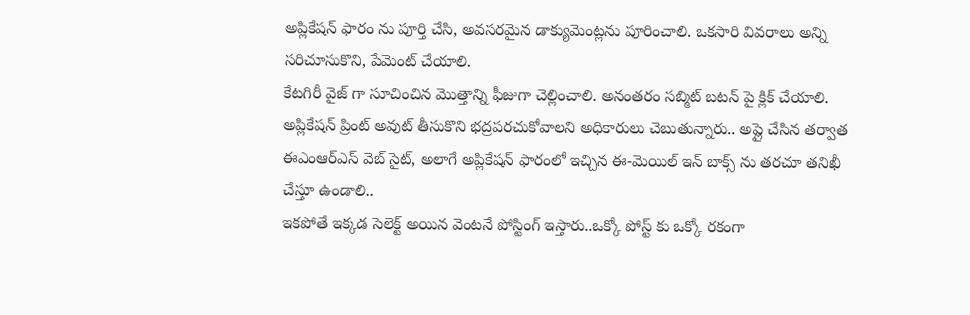అప్లికేషన్ ఫారం ను పూర్తి చేసి, అవసరమైన డాక్యుమెంట్లను పూరించాలి. ఒకసారి వివరాలు అన్ని సరిచూసుకొని, పేమెంట్ చేయాలి.
కేటగిరీ వైజ్ గా సూచించిన మొత్తాన్ని ఫీజుగా చెల్లించాలి. అనంతరం సబ్మిట్ బటన్ పై క్లిక్ చేయాలి.
అప్లికేషన్ ప్రింట్ అవుట్ తీసుకొని భద్రపరచుకోవాలని అధికారులు చెబుతున్నారు.. అప్లై చేసిన తర్వాత ఈఎంఆర్ఎస్ వెబ్ సైట్, అలాగే అప్లికేషన్ ఫారంలో ఇచ్చిన ఈ-మెయిల్ ఇన్ బాక్స్ ను తరచూ తనిఖీ చేస్తూ ఉండాలి..
ఇకపోతే ఇక్కడ సెలెక్ట్ అయిన వెంటనే పోస్టింగ్ ఇస్తారు..ఒక్కో పోస్ట్ కు ఒక్కో రకంగా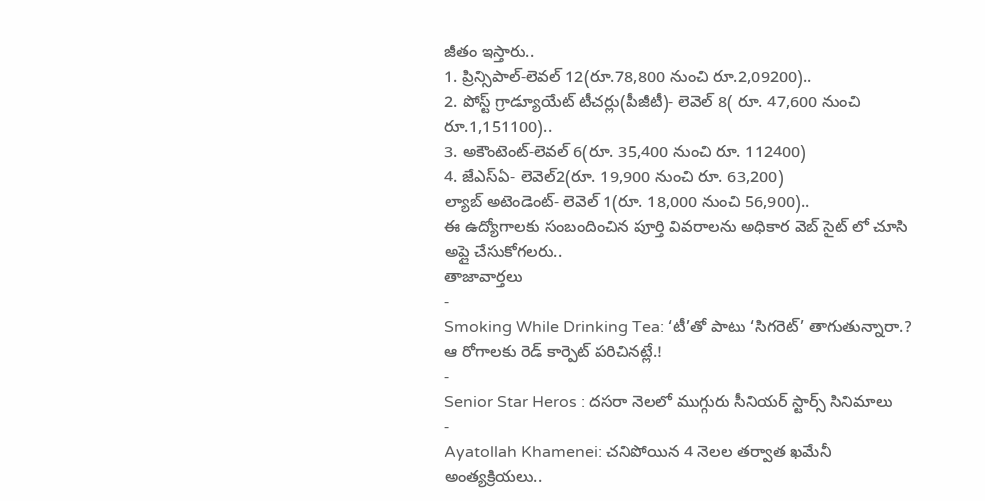జీతం ఇస్తారు..
1. ప్రిన్సిపాల్-లెవల్ 12(రూ.78,800 నుంచి రూ.2,09200)..
2. పోస్ట్ గ్రాడ్యూయేట్ టీచర్లు(పీజీటీ)- లెవెల్ 8( రూ. 47,600 నుంచి రూ.1,151100)..
3. అకౌంటెంట్-లెవల్ 6(రూ. 35,400 నుంచి రూ. 112400)
4. జేఎస్ఏ- లెవెల్2(రూ. 19,900 నుంచి రూ. 63,200)
ల్యాబ్ అటెండెంట్- లెవెల్ 1(రూ. 18,000 నుంచి 56,900)..
ఈ ఉద్యోగాలకు సంబందించిన పూర్తి వివరాలను అధికార వెబ్ సైట్ లో చూసి అప్లై చేసుకోగలరు..
తాజావార్తలు
-
Smoking While Drinking Tea: ‘టీ’తో పాటు ‘సిగరెట్’ తాగుతున్నారా.? ఆ రోగాలకు రెడ్ కార్పెట్ పరిచినట్లే.!
-
Senior Star Heros : దసరా నెలలో ముగ్గురు సీనియర్ స్టార్స్ సినిమాలు
-
Ayatollah Khamenei: చనిపోయిన 4 నెలల తర్వాత ఖమేనీ అంత్యక్రియలు..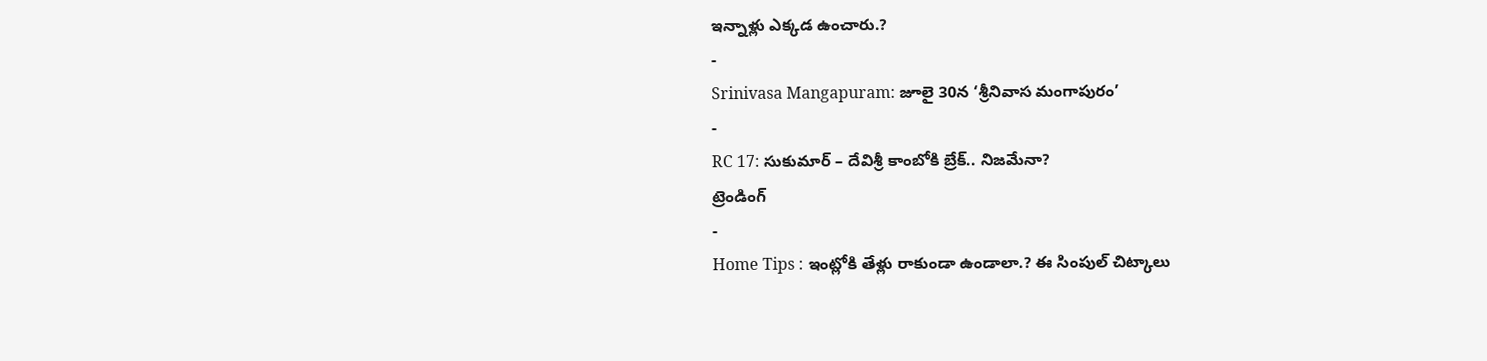ఇన్నాళ్లు ఎక్కడ ఉంచారు.?
-
Srinivasa Mangapuram: జూలై 30న ‘శ్రీనివాస మంగాపురం’
-
RC 17: సుకుమార్ – దేవిశ్రీ కాంబోకి బ్రేక్.. నిజమేనా?
ట్రెండింగ్
-
Home Tips : ఇంట్లోకి తేళ్లు రాకుండా ఉండాలా.? ఈ సింపుల్ చిట్కాలు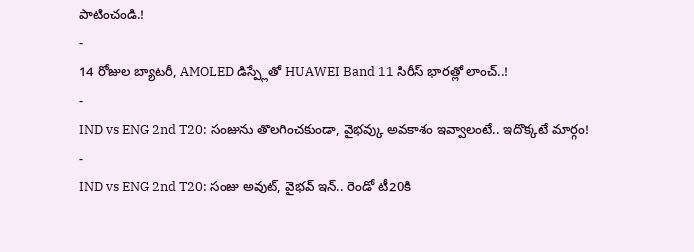పాటించండి.!
-
14 రోజుల బ్యాటరీ, AMOLED డిస్ప్లేతో HUAWEI Band 11 సిరీస్ భారత్లో లాంచ్..!
-
IND vs ENG 2nd T20: సంజును తొలగించకుండా, వైభవ్కు అవకాశం ఇవ్వాలంటే.. ఇదొక్కటే మార్గం!
-
IND vs ENG 2nd T20: సంజు అవుట్, వైభవ్ ఇన్.. రెండో టీ20కి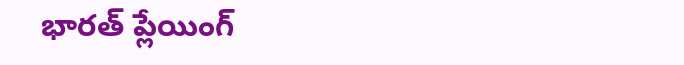భారత్ ప్లేయింగ్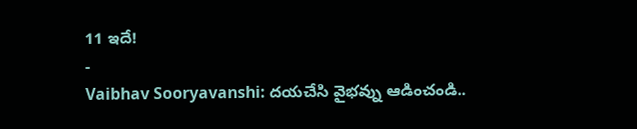11 ఇదే!
-
Vaibhav Sooryavanshi: దయచేసి వైభవ్ను ఆడించండి..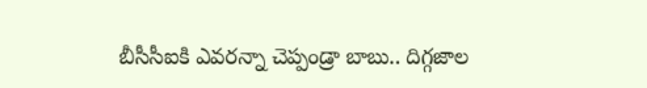బీసీసీఐకి ఎవరన్నా చెప్పండ్రా బాబు.. దిగ్గజాల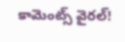కామెంట్స్ వైరల్!